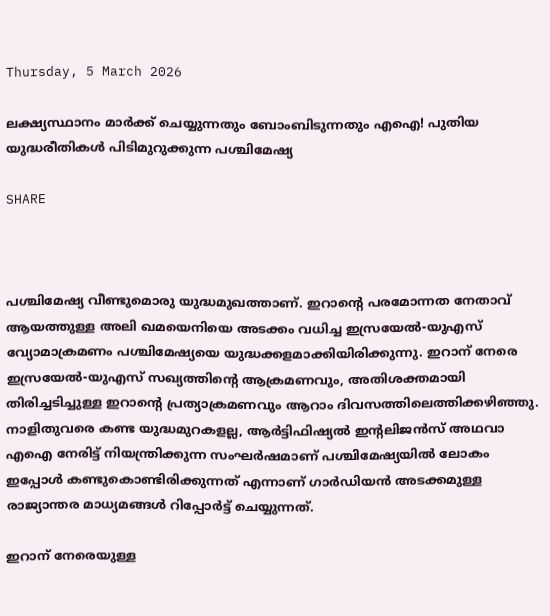Thursday, 5 March 2026

ലക്ഷ്യസ്ഥാനം മാര്‍ക്ക് ചെയ്യുന്നതും ബോംബിടുന്നതും എഐ! പുതിയ യുദ്ധരീതികള്‍ പിടിമുറുക്കുന്ന പശ്ചിമേഷ്യ

SHARE



പശ്ചിമേഷ്യ വീണ്ടുമൊരു യുദ്ധമുഖത്താണ്. ഇറാന്‍റെ പരമോന്നത നേതാവ് ആയത്തുള്ള അലി ഖമയെനിയെ അടക്കം വധിച്ച ഇസ്രയേല്‍-യുഎസ് വ്യോമാക്രമണം പശ്ചിമേഷ്യയെ യുദ്ധക്കളമാക്കിയിരിക്കുന്നു. ഇറാന് നേരെ ഇസ്രയേല്‍-യുഎസ് സഖ്യത്തിന്‍റെ ആക്രമണവും, അതിശക്തമായി തിരിച്ചടിച്ചുള്ള ഇറാന്‍റെ പ്രത്യാക്രമണവും ആറാം ദിവസത്തിലെത്തിക്കഴിഞ്ഞു. നാളിതുവരെ കണ്ട യുദ്ധമുറകളല്ല, ആര്‍ട്ടിഫിഷ്യല്‍ ഇന്‍റലിജന്‍സ് അഥവാ എഐ നേരിട്ട് നിയന്ത്രിക്കുന്ന സംഘര്‍ഷമാണ് പശ്ചിമേഷ്യയില്‍ ലോകം ഇപ്പോള്‍ കണ്ടുകൊണ്ടിരിക്കുന്നത് എന്നാണ് ഗാര്‍ഡിയന്‍ അടക്കമുള്ള രാജ്യാന്തര മാധ്യമങ്ങള്‍ റിപ്പോര്‍ട്ട് ചെയ്യുന്നത്.

ഇറാന് നേരെയുള്ള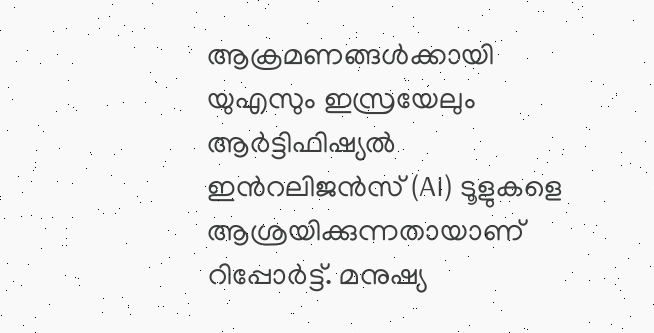ആക്രമണങ്ങൾക്കായി യുഎസും ഇസ്രയേലും ആർട്ടിഫിഷ്യൽ ഇന്‍റലിജൻസ് (AI) ടൂളുകളെ ആശ്രയിക്കുന്നതായാണ് റിപ്പോര്‍ട്ട്. മനുഷ്യ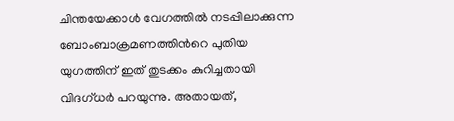ചിന്തയേക്കാള്‍ വേഗത്തില്‍ നടപ്പിലാക്കുന്ന ബോംബാക്രമണത്തിന്‍റെ പുതിയ യുഗത്തിന് ഇത് തുടക്കം കുറിച്ചതായി വിദഗ്‌ധർ പറയുന്നു. അതായത്,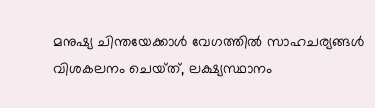മനുഷ്യ ചിന്തയേക്കാള്‍ വേഗത്തില്‍ സാഹചര്യങ്ങള്‍ വിശകലനം ചെയ്‌ത്, ലക്ഷ്യസ്ഥാനം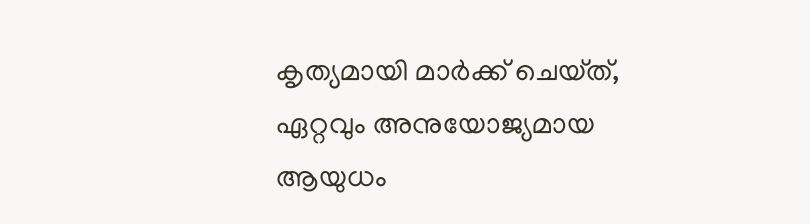കൃത്യമായി മാര്‍ക്ക് ചെയ്‌ത്, ഏറ്റവും അനുയോജ്യമായ ആയുധം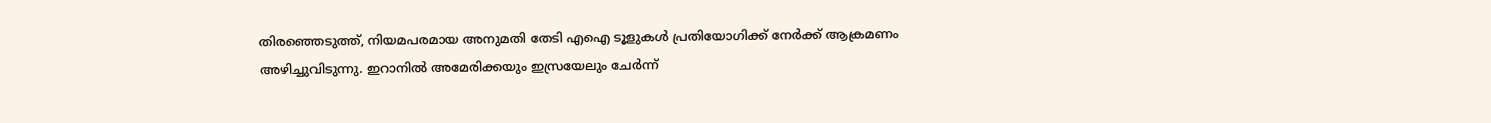തിരഞ്ഞെടുത്ത്, നിയമപരമായ അനുമതി തേടി എഐ ടൂളുകള്‍ പ്രതിയോഗിക്ക് നേര്‍ക്ക് ആക്രമണം അഴിച്ചുവിടുന്നു. ഇറാനില്‍ അമേരിക്കയും ഇസ്രയേലും ചേർന്ന്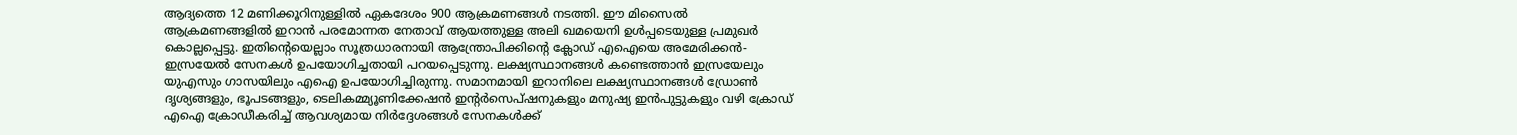ആദ്യത്തെ 12 മണിക്കൂറിനുള്ളിൽ ഏകദേശം 900 ആക്രമണങ്ങൾ നടത്തി. ഈ മിസൈൽ ആക്രമണങ്ങളിൽ ഇറാന്‍ പരമോന്നത നേതാവ് ആയത്തുള്ള അലി ഖമയെനി ഉള്‍പ്പടെയുള്ള പ്രമുഖര്‍ കൊല്ലപ്പെട്ടു. ഇതിന്‍റെയെല്ലാം സൂത്രധാരനായി ആന്ത്രോപിക്കിന്‍റെ ക്ലോഡ് എഐയെ അമേരിക്കന്‍- ഇസ്രയേല്‍ സേനകള്‍ ഉപയോഗിച്ചതായി പറയപ്പെടുന്നു. ലക്ഷ്യസ്ഥാനങ്ങള്‍ കണ്ടെത്താന്‍ ഇസ്രയേലും യുഎസും ഗാസയിലും എഐ ഉപയോഗിച്ചിരുന്നു. സമാനമായി ഇറാനിലെ ലക്ഷ്യസ്ഥാനങ്ങള്‍ ഡ്രോണ്‍ ദൃശ്യങ്ങളും, ഭൂപടങ്ങളും, ടെലികമ്മ്യൂണിക്കേഷന്‍ ഇന്‍റര്‍സെപ്‌ഷനുകളും മനുഷ്യ ഇന്‍പുട്ടുകളും വഴി ക്രോഡ് എഐ ക്രോഡീകരിച്ച് ആവശ്യമായ നിര്‍ദ്ദേശങ്ങള്‍ സേനകള്‍ക്ക്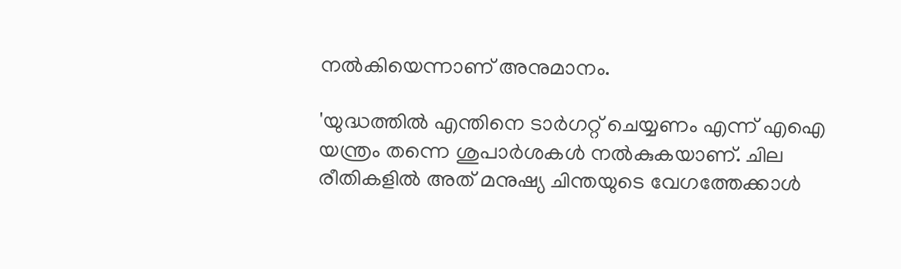നല്‍കിയെന്നാണ് അനുമാനം.

'യുദ്ധത്തില്‍ എന്തിനെ ടാര്‍ഗറ്റ് ചെയ്യണം എന്ന് എഐ യന്ത്രം തന്നെ ശുപാർശകൾ നൽകുകയാണ്. ചില രീതികളിൽ അത് മനുഷ്യ ചിന്തയുടെ വേഗത്തേക്കാൾ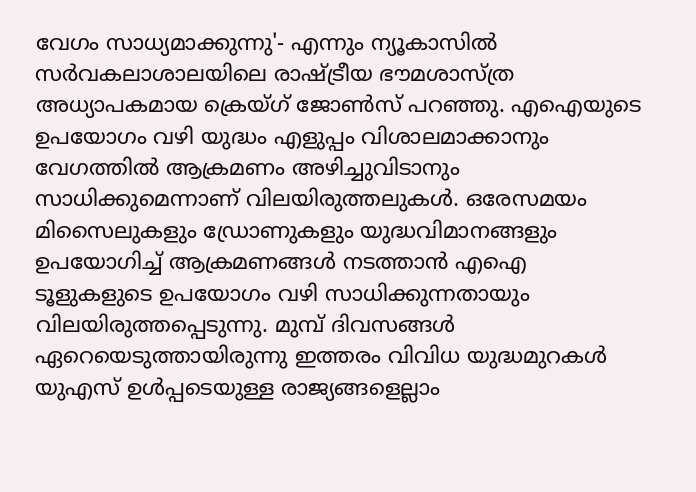വേഗം സാധ്യമാക്കുന്നു'- എന്നും ന്യൂകാസിൽ സർവകലാശാലയിലെ രാഷ്ട്രീയ ഭൗമശാസ്ത്ര അധ്യാപകമായ ക്രെയ്‌ഗ് ജോൺസ് പറഞ്ഞു. എഐയുടെ ഉപയോഗം വഴി യുദ്ധം എളുപ്പം വിശാലമാക്കാനും വേഗത്തില്‍ ആക്രമണം അഴിച്ചുവിടാനും സാധിക്കുമെന്നാണ് വിലയിരുത്തലുകള്‍. ഒരേസമയം മിസൈലുകളും ഡ്രോണുകളും യുദ്ധവിമാനങ്ങളും ഉപയോഗിച്ച് ആക്രമണങ്ങള്‍ നടത്താന്‍ എഐ ടൂളുകളുടെ ഉപയോഗം വഴി സാധിക്കുന്നതായും വിലയിരുത്തപ്പെടുന്നു. മുമ്പ് ദിവസങ്ങള്‍ ഏറെയെടുത്തായിരുന്നു ഇത്തരം വിവിധ യുദ്ധമുറകള്‍ യുഎസ് ഉള്‍പ്പടെയുള്ള രാജ്യങ്ങളെല്ലാം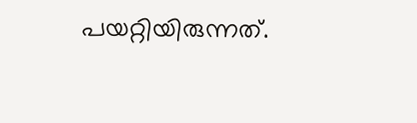പയറ്റിയിരുന്നത്.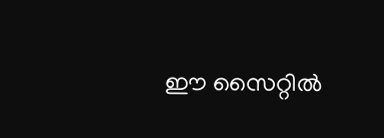ഈ സൈറ്റിൽ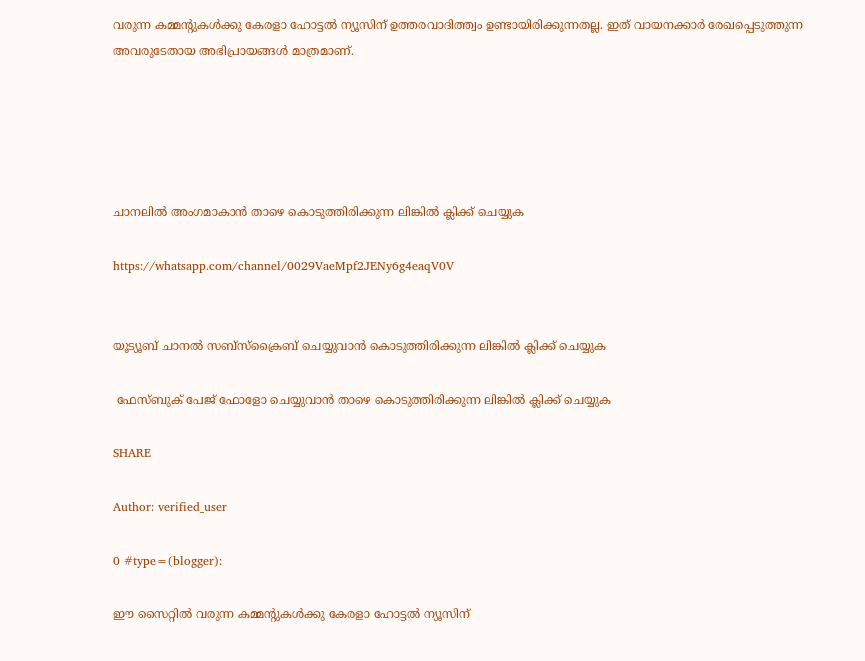വരുന്ന കമ്മന്റുകൾക്കു കേരളാ ഹോട്ടൽ ന്യൂസിന് ഉത്തരവാദിത്ത്വം ഉണ്ടായിരിക്കുന്നതല്ല. ഇത് വായനക്കാർ രേഖപ്പെടുത്തുന്ന അവരുടേതായ അഭിപ്രായങ്ങൾ മാത്രമാണ്.





ചാനലിൽ അംഗമാകാൻ താഴെ കൊടുത്തിരിക്കുന്ന ലിങ്കിൽ ക്ലിക്ക് ചെയ്യുക

https://whatsapp.com/channel/0029VaeMpf2JENy6g4eaqV0V


യൂട്യൂബ് ചാനൽ സബ്സ്ക്രൈബ് ചെയ്യുവാൻ കൊടുത്തിരിക്കുന്ന ലിങ്കിൽ ക്ലിക്ക് ചെയ്യുക

 ഫേസ്ബുക് പേജ് ഫോളോ ചെയ്യുവാൻ താഴെ കൊടുത്തിരിക്കുന്ന ലിങ്കിൽ ക്ലിക്ക് ചെയ്യുക

SHARE

Author: verified_user

0 #type=(blogger):

ഈ സൈറ്റിൽ വരുന്ന കമ്മന്റുകൾക്കു കേരളാ ഹോട്ടൽ ന്യൂസിന്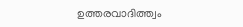ഉത്തരവാദിത്ത്വം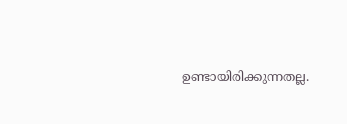ഉണ്ടായിരിക്കുന്നതല്ല.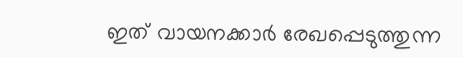ഇത് വായനക്കാർ രേഖപ്പെടുത്തുന്ന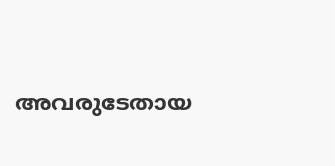അവരുടേതായ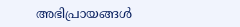അഭിപ്രായങ്ങൾ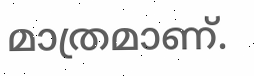മാത്രമാണ്.